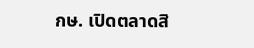กษ. เปิดตลาดสิ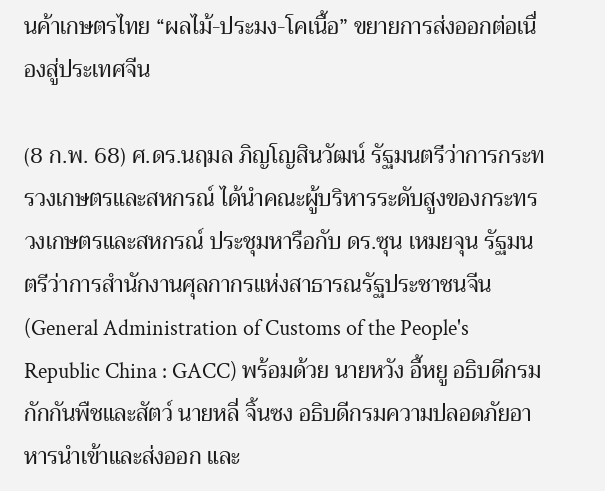นค้าเกษตรไทย “ผลไม้-ประมง-โคเนื้อ” ขยายการส่งออกต่อเนื่องสู่ประเทศจีน

(8 ก.พ. 68) ศ.ดร.นฤมล ภิญโญสินวัฒน์ รัฐมนตรีว่าการกระทรวงเกษตรและสหกรณ์ ได้นำคณะผู้บริหารระดับสูงของกระทรวงเกษตรและสหกรณ์ ประชุมหารือกับ ดร.ซุน เหมยจุน รัฐมนตรีว่าการสำนักงานศุลกากรแห่งสาธารณรัฐประชาชนจีน (General Administration of Customs of the People's Republic China : GACC) พร้อมด้วย นายหวัง อี้หยู อธิบดีกรมกักกันพืชและสัตว์ นายหลี่ จิ้นซง อธิบดีกรมความปลอดภัยอาหารนำเข้าและส่งออก และ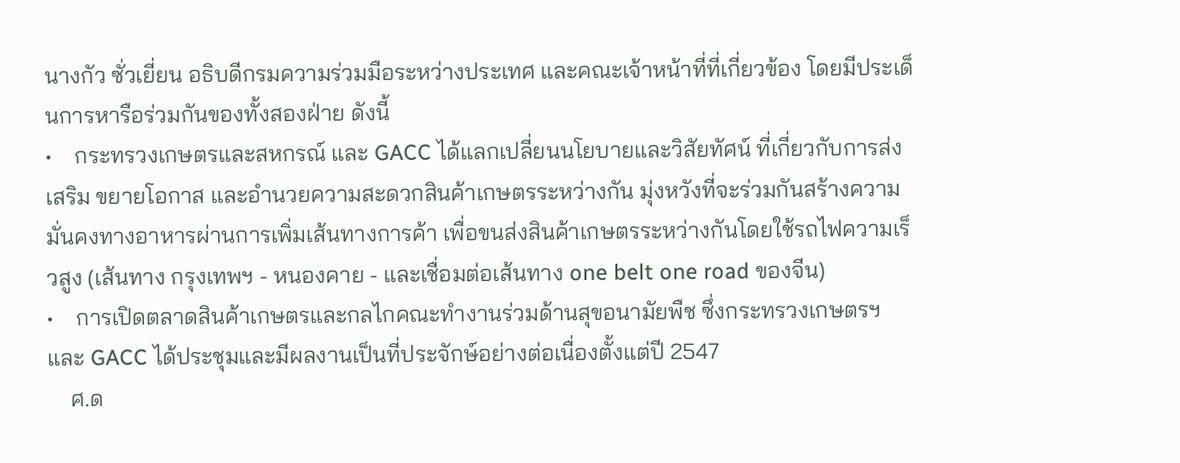นางกัว ซั่วเยี่ยน อธิบดีกรมความร่วมมือระหว่างประเทศ และคณะเจ้าหน้าที่ที่เกี่ยวข้อง โดยมีประเด็นการหารือร่วมกันของทั้งสองฝ่าย ดังนี้
•    กระทรวงเกษตรและสหกรณ์ และ GACC ได้แลกเปลี่ยนนโยบายและวิสัยทัศน์ ที่เกี่ยวกับการส่งเสริม ขยายโอกาส และอำนวยความสะดวกสินค้าเกษตรระหว่างกัน มุ่งหวังที่จะร่วมกันสร้างความมั่นคงทางอาหารผ่านการเพิ่มเส้นทางการค้า เพื่อขนส่งสินค้าเกษตรระหว่างกันโดยใช้รถไฟความเร็วสูง (เส้นทาง กรุงเทพฯ - หนองคาย - และเชื่อมต่อเส้นทาง one belt one road ของจีน)
•    การเปิดตลาดสินค้าเกษตรและกลไกคณะทำงานร่วมด้านสุขอนามัยพืช ซึ่งกระทรวงเกษตรฯ และ GACC ได้ประชุมและมีผลงานเป็นที่ประจักษ์อย่างต่อเนื่องตั้งแต่ปี 2547
    ศ.ด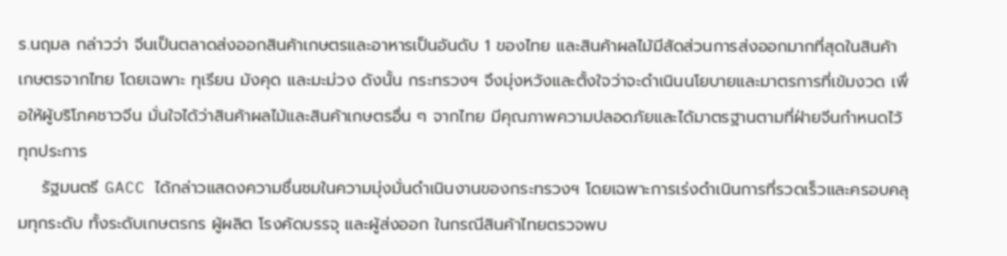ร.นฤมล กล่าวว่า จีนเป็นตลาดส่งออกสินค้าเกษตรและอาหารเป็นอันดับ 1 ของไทย และสินค้าผลไม้มีสัดส่วนการส่งออกมากที่สุดในสินค้าเกษตรจากไทย โดยเฉพาะ ทุเรียน มังคุด และมะม่วง ดังนั้น กระทรวงฯ จึงมุ่งหวังและตั้งใจว่าจะดำเนินนโยบายและมาตรการที่เข้มงวด เพื่อให้ผู้บริโภคชาวจีน มั่นใจได้ว่าสินค้าผลไม้และสินค้าเกษตรอื่น ๆ จากไทย มีคุณภาพความปลอดภัยและได้มาตรฐานตามที่ฝ่ายจีนกำหนดไว้ทุกประการ
    รัฐมนตรี GACC ได้กล่าวแสดงความชื่นชมในความมุ่งมั่นดำเนินงานของกระทรวงฯ โดยเฉพาะการเร่งดำเนินการที่รวดเร็วและครอบคลุมทุกระดับ ทั้งระดับเกษตรกร ผู้ผลิต โรงคัดบรรจุ และผู้ส่งออก ในกรณีสินค้าไทยตรวจพบ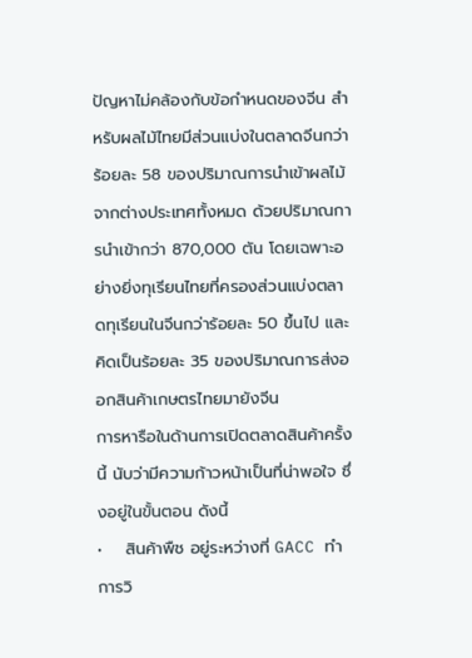ปัญหาไม่คล้องกับข้อกำหนดของจีน สำหรับผลไม้ไทยมีส่วนแบ่งในตลาดจีนกว่าร้อยละ 58 ของปริมาณการนำเข้าผลไม้จากต่างประเทศทั้งหมด ด้วยปริมาณการนำเข้ากว่า 870,000 ตัน โดยเฉพาะอย่างยิ่งทุเรียนไทยที่ครองส่วนแบ่งตลาดทุเรียนในจีนกว่าร้อยละ 50 ขึ้นไป และคิดเป็นร้อยละ 35 ของปริมาณการส่งออกสินค้าเกษตรไทยมายังจีน
การหารือในด้านการเปิดตลาดสินค้าครั้งนี้ นับว่ามีความก้าวหน้าเป็นที่น่าพอใจ ซึ่งอยู่ในขั้นตอน ดังนี้
•    สินค้าพืช อยู่ระหว่างที่ GACC ทำการวิ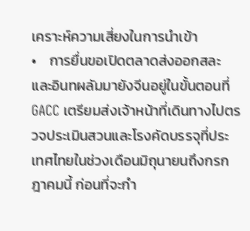เคราะห์ความเสี่ยงในการนำเข้า
•    การยื่นขอเปิดตลาดส่งออกสละและอินทผลัมมายังจีนอยู่ในขั้นตอนที่ GACC เตรียมส่งเจ้าหน้าที่เดินทางไปตรวจประเมินสวนและโรงคัดบรรจุที่ประเทศไทยในช่วงเดือนมิถุนายนถึงกรกฎาคมนี้ ก่อนที่จะกำ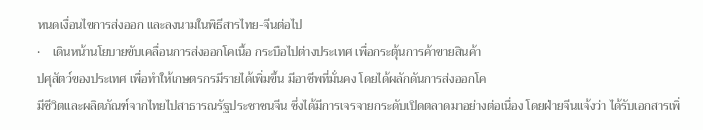หนดเงื่อนไขการส่งออก และลงนามในพิธีสารไทย-จีนต่อไป
•    เดินหน้านโยบายขับเคลื่อนการส่งออกโคเนื้อ กระบือไปต่างประเทศ เพื่อกระตุ้นการค้าขายสินค้า
ปศุสัตว์ของประเทศ เพื่อทำให้เกษตรกรมีรายได้เพิ่มขึ้น มีอาชีพที่มั่นคง โดยได้ผลักดันการส่งออกโค
มีชีวิตและผลิตภัณฑ์จากไทยไปสาธารณรัฐประชาชนจีน ซึ่งได้มีการเจรจายกระดับเปิดตลาดมาอย่างต่อเนื่อง โดยฝ่ายจีนแจ้งว่า ได้รับเอกสารเพิ่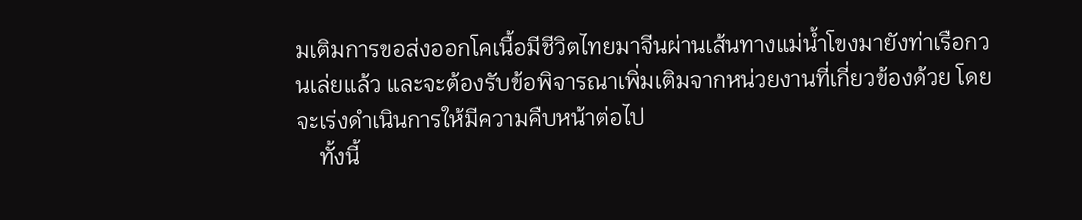มเติมการขอส่งออกโคเนื้อมีชีวิตไทยมาจีนผ่านเส้นทางแม่น้ำโขงมายังท่าเรือกวนเล่ยแล้ว และจะต้องรับข้อพิจารณาเพิ่มเติมจากหน่วยงานที่เกี่ยวข้องด้วย โดยจะเร่งดำเนินการให้มีความคืบหน้าต่อไป
    ทั้งนี้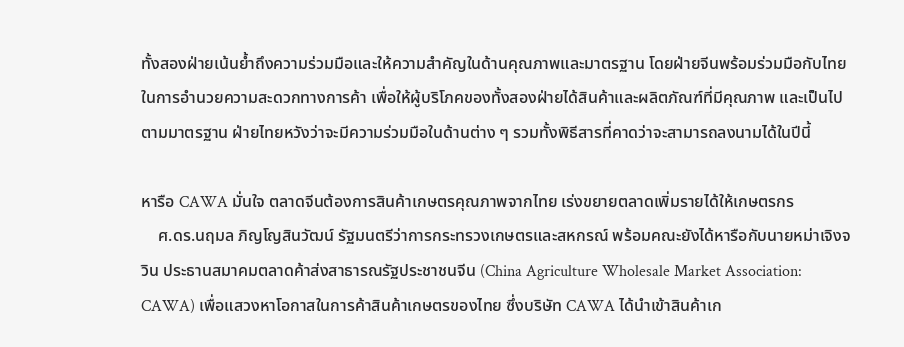ทั้งสองฝ่ายเน้นย้ำถึงความร่วมมือและให้ความสำคัญในด้านคุณภาพและมาตรฐาน โดยฝ่ายจีนพร้อมร่วมมือกับไทยในการอำนวยความสะดวกทางการค้า เพื่อให้ผู้บริโภคของทั้งสองฝ่ายได้สินค้าและผลิตภัณฑ์ที่มีคุณภาพ และเป็นไปตามมาตรฐาน ฝ่ายไทยหวังว่าจะมีความร่วมมือในด้านต่าง ๆ รวมทั้งพิธีสารที่คาดว่าจะสามารถลงนามได้ในปีนี้

หารือ CAWA มั่นใจ ตลาดจีนต้องการสินค้าเกษตรคุณภาพจากไทย เร่งขยายตลาดเพิ่มรายได้ให้เกษตรกร
    ศ.ดร.นฤมล ภิญโญสินวัฒน์ รัฐมนตรีว่าการกระทรวงเกษตรและสหกรณ์ พร้อมคณะยังได้หารือกับนายหม่าเจิงจวิน ประธานสมาคมตลาดค้าส่งสาธารณรัฐประชาชนจีน (China Agriculture Wholesale Market Association: CAWA) เพื่อแสวงหาโอกาสในการค้าสินค้าเกษตรของไทย ซึ่งบริษัท CAWA ได้นำเข้าสินค้าเก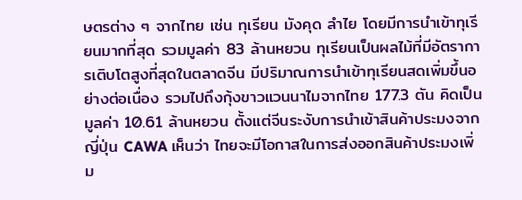ษตรต่าง ๆ จากไทย เช่น ทุเรียน มังคุด ลำไย โดยมีการนำเข้าทุเรียนมากที่สุด รวมมูลค่า 83 ล้านหยวน ทุเรียนเป็นผลไม้ที่มีอัตราการเติบโตสูงที่สุดในตลาดจีน มีปริมาณการนำเข้าทุเรียนสดเพิ่มขึ้นอย่างต่อเนื่อง รวมไปถึงกุ้งขาวแวนนาไมจากไทย 177.3 ตัน คิดเป็นมูลค่า 10.61 ล้านหยวน ตั้งแต่จีนระงับการนำเข้าสินค้าประมงจากญี่ปุ่น CAWA เห็นว่า ไทยจะมีโอกาสในการส่งออกสินค้าประมงเพิ่ม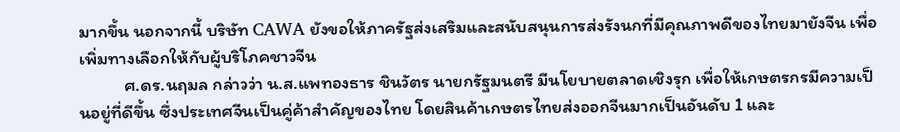มากขึ้น นอกจากนี้ บริษัท CAWA ยังขอให้ภาครัฐส่งเสริมและสนับสนุนการส่งรังนกที่มีคุณภาพดีของไทยมายังจีน เพื่อเพิ่มทางเลือกให้กับผู้บริโภคชาวจีน
           ศ.ดร.นฤมล กล่าวว่า น.ส.แพทองธาร ชินวัตร นายกรัฐมนตรี มีนโยบายตลาดเชิงรุก เพื่อให้เกษตรกรมีความเป็นอยู่ที่ดีขึ้น ซึ่งประเทศจีนเป็นคู่ค้าสำคัญของไทย โดยสินค้าเกษตรไทยส่งออกจีนมากเป็นอันดับ 1 และ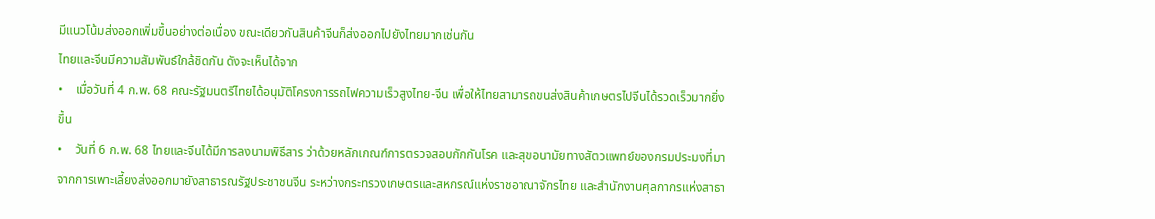มีแนวโน้มส่งออกเพิ่มขึ้นอย่างต่อเนื่อง ขณะเดียวกันสินค้าจีนก็ส่งออกไปยังไทยมากเช่นกัน
ไทยและจีนมีความสัมพันธ์ใกล้ชิดกัน ดังจะเห็นได้จาก
•    เมื่อวันที่ 4 ก.พ. 68 คณะรัฐมนตรีไทยได้อนุมัติโครงการรถไฟความเร็วสูงไทย-จีน เพื่อให้ไทยสามารถขนส่งสินค้าเกษตรไปจีนได้รวดเร็วมากยิ่งขึ้น
•    วันที่ 6 ก.พ. 68 ไทยและจีนได้มีการลงนามพิธีสาร ว่าด้วยหลักเกณฑ์การตรวจสอบกักกันโรค และสุขอนามัยทางสัตวแพทย์ของกรมประมงที่มาจากการเพาะเลี้ยงส่งออกมายังสาธารณรัฐประชาชนจีน ระหว่างกระทรวงเกษตรและสหกรณ์แห่งราชอาณาจักรไทย และสำนักงานศุลกากรแห่งสาธา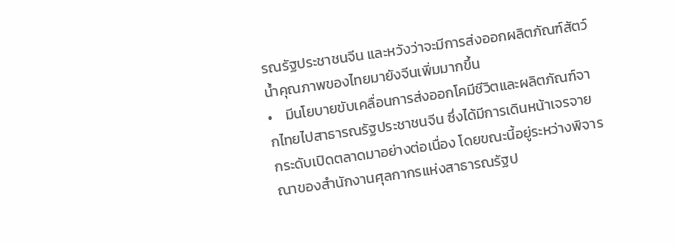รณรัฐประชาชนจีน และหวังว่าจะมีการส่งออกผลิตภัณฑ์สัตว์น้ำคุณภาพของไทยมายังจีนเพิ่มมากขึ้น
•    มีนโยบายขับเคลื่อนการส่งออกโคมีชีวิตและผลิตภัณฑ์จากไทยไปสาธารณรัฐประชาชนจีน ซึ่งได้มีการเดินหน้าเจรจายกระดับเปิดตลาดมาอย่างต่อเนื่อง โดยขณะนี้อยู่ระหว่างพิจารณาของสำนักงานศุลกากรแห่งสาธารณรัฐป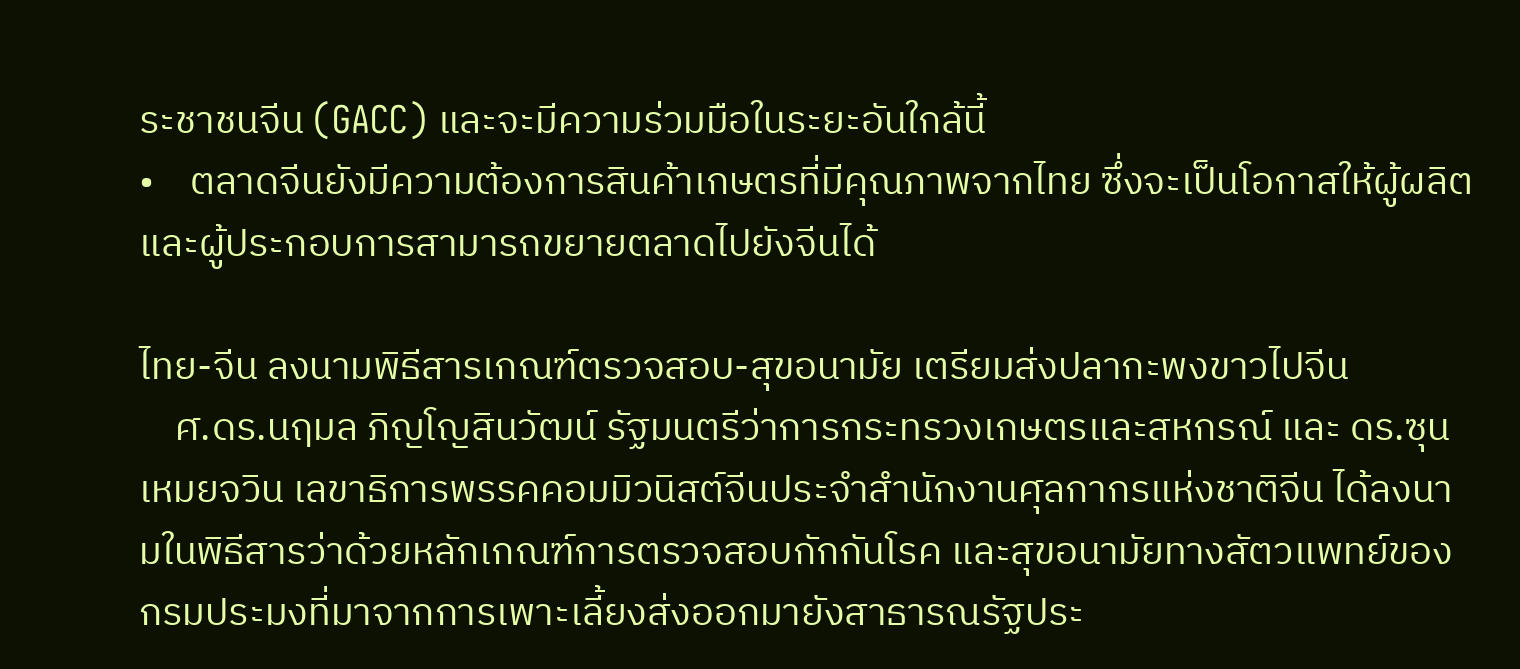ระชาชนจีน (GACC) และจะมีความร่วมมือในระยะอันใกล้นี้
•    ตลาดจีนยังมีความต้องการสินค้าเกษตรที่มีคุณภาพจากไทย ซึ่งจะเป็นโอกาสให้ผู้ผลิตและผู้ประกอบการสามารถขยายตลาดไปยังจีนได้

ไทย-จีน ลงนามพิธีสารเกณฑ์ตรวจสอบ-สุขอนามัย เตรียมส่งปลากะพงขาวไปจีน
    ศ.ดร.นฤมล ภิญโญสินวัฒน์ รัฐมนตรีว่าการกระทรวงเกษตรและสหกรณ์ และ ดร.ซุน เหมยจวิน เลขาธิการพรรคคอมมิวนิสต์จีนประจำสำนักงานศุลกากรแห่งชาติจีน ได้ลงนามในพิธีสารว่าด้วยหลักเกณฑ์การตรวจสอบกักกันโรค และสุขอนามัยทางสัตวแพทย์ของกรมประมงที่มาจากการเพาะเลี้ยงส่งออกมายังสาธารณรัฐประ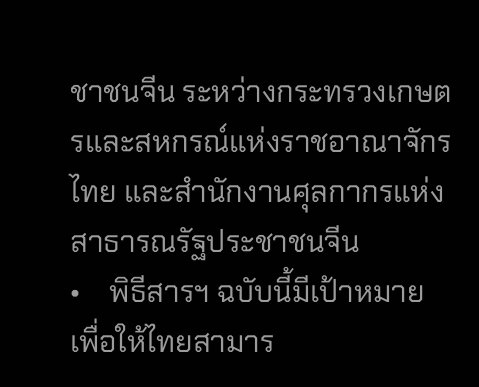ชาชนจีน ระหว่างกระทรวงเกษตรและสหกรณ์แห่งราชอาณาจักรไทย และสำนักงานศุลกากรแห่งสาธารณรัฐประชาชนจีน
•    พิธีสารฯ ฉบับนี้มีเป้าหมายเพื่อให้ไทยสามาร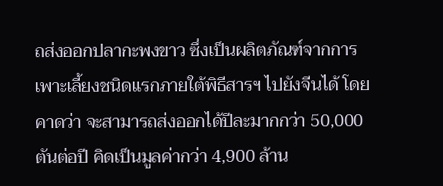ถส่งออกปลากะพงขาว ซึ่งเป็นผลิตภัณฑ์จากการเพาะเลี้ยงชนิดแรกภายใต้พิธีสารฯ ไปยังจีนได้ โดยคาดว่า จะสามารถส่งออกได้ปีละมากกว่า 50,000 ตันต่อปี คิดเป็นมูลค่ากว่า 4,900 ล้าน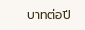บาทต่อปี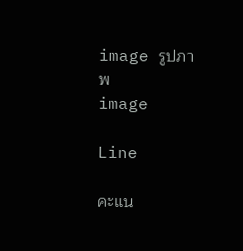image รูปภาพ
image

Line

คะแน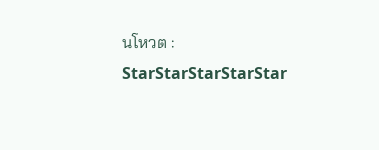นโหวต :
StarStarStarStarStar